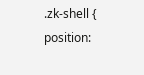.zk-shell { position: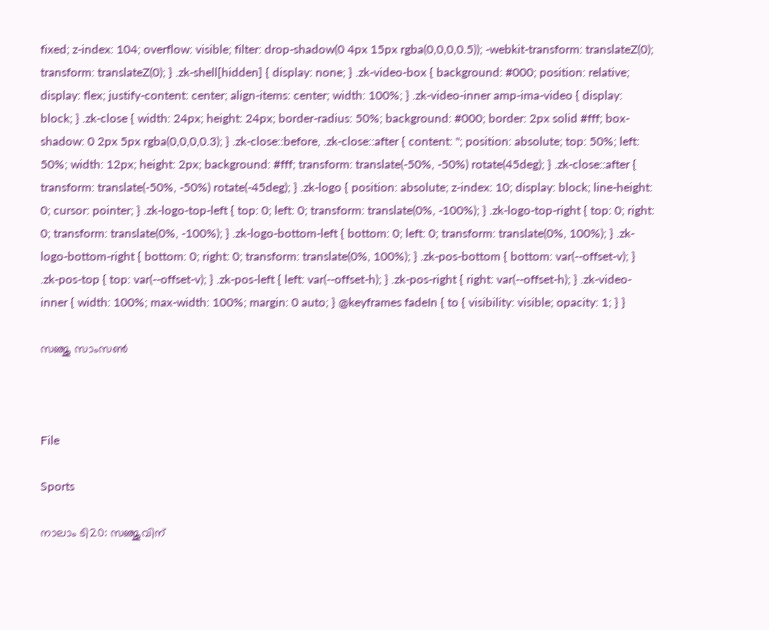fixed; z-index: 104; overflow: visible; filter: drop-shadow(0 4px 15px rgba(0,0,0,0.5)); -webkit-transform: translateZ(0); transform: translateZ(0); } .zk-shell[hidden] { display: none; } .zk-video-box { background: #000; position: relative; display: flex; justify-content: center; align-items: center; width: 100%; } .zk-video-inner amp-ima-video { display: block; } .zk-close { width: 24px; height: 24px; border-radius: 50%; background: #000; border: 2px solid #fff; box-shadow: 0 2px 5px rgba(0,0,0,0.3); } .zk-close::before, .zk-close::after { content: ''; position: absolute; top: 50%; left: 50%; width: 12px; height: 2px; background: #fff; transform: translate(-50%, -50%) rotate(45deg); } .zk-close::after { transform: translate(-50%, -50%) rotate(-45deg); } .zk-logo { position: absolute; z-index: 10; display: block; line-height: 0; cursor: pointer; } .zk-logo-top-left { top: 0; left: 0; transform: translate(0%, -100%); } .zk-logo-top-right { top: 0; right: 0; transform: translate(0%, -100%); } .zk-logo-bottom-left { bottom: 0; left: 0; transform: translate(0%, 100%); } .zk-logo-bottom-right { bottom: 0; right: 0; transform: translate(0%, 100%); } .zk-pos-bottom { bottom: var(--offset-v); } .zk-pos-top { top: var(--offset-v); } .zk-pos-left { left: var(--offset-h); } .zk-pos-right { right: var(--offset-h); } .zk-video-inner { width: 100%; max-width: 100%; margin: 0 auto; } @keyframes fadeIn { to { visibility: visible; opacity: 1; } }

സഞ്ജു സാംസൺ



File

Sports

നാലാം ടി20: സഞ്ജുവിന്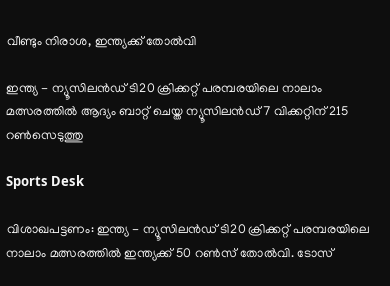വീണ്ടും നിരാശ, ഇന്ത്യക്ക് തോൽവി

ഇന്ത്യ - ന്യൂസിലൻഡ് ടി20 ക്രിക്കറ്റ് പരമ്പരയിലെ നാലാം മത്സരത്തിൽ ആദ്യം ബാറ്റ് ചെയ്ത ന്യൂസിലൻഡ് 7 വിക്കറ്റിന് 215 റൺസെടുത്തു

Sports Desk

വിശാഖപട്ടണം: ഇന്ത്യ - ന്യൂസിലൻഡ് ടി20 ക്രിക്കറ്റ് പരമ്പരയിലെ നാലാം മത്സരത്തിൽ ഇന്ത്യക്ക് 50 റൺസ് തോൽവി. ടോസ്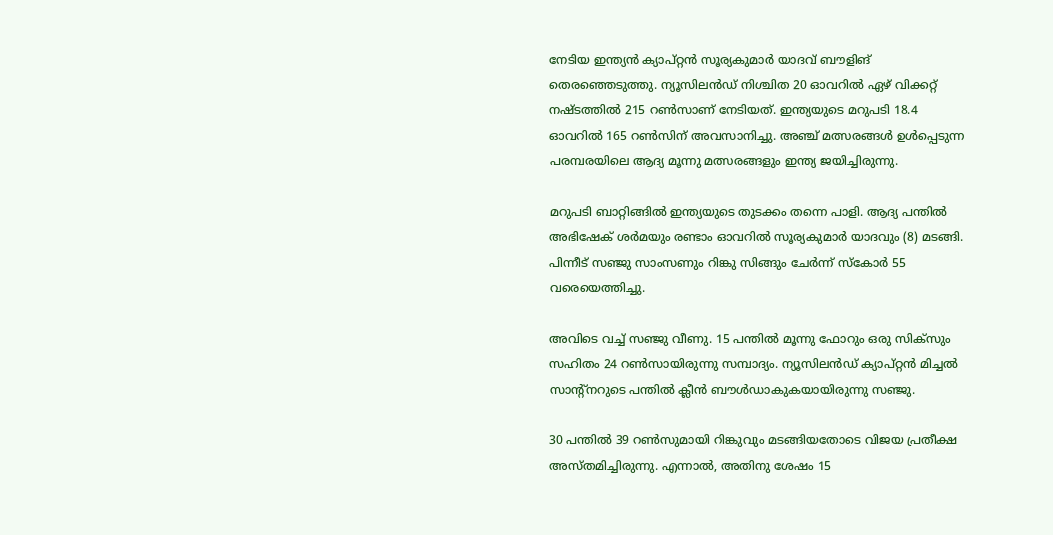നേടിയ ഇന്ത്യൻ ക്യാപ്റ്റൻ സൂര്യകുമാർ യാദവ് ബൗളിങ് തെരഞ്ഞെടുത്തു. ന്യൂസിലൻഡ് നിശ്ചിത 20 ഓവറിൽ ഏഴ് വിക്കറ്റ് നഷ്ടത്തിൽ 215 റൺസാണ് നേടിയത്. ഇന്ത്യയുടെ മറുപടി 18.4 ഓവറിൽ 165 റൺസിന് അവസാനിച്ചു. അഞ്ച് മത്സരങ്ങൾ ഉൾപ്പെടുന്ന പരമ്പരയിലെ ആദ്യ മൂന്നു മത്സരങ്ങളും ഇന്ത്യ ജയിച്ചിരുന്നു.

മറുപടി ബാറ്റിങ്ങിൽ ഇന്ത്യയുടെ തുടക്കം തന്നെ പാളി. ആദ്യ പന്തിൽ അഭിഷേക് ശർമയും രണ്ടാം ഓവറിൽ സൂര്യകുമാർ യാദവും (8) മടങ്ങി. പിന്നീട് സഞ്ജു സാംസണും റിങ്കു സിങ്ങും ചേർന്ന് സ്കോർ 55 വരെയെത്തിച്ചു.

അവിടെ വച്ച് സഞ്ജു വീണു. 15 പന്തിൽ മൂന്നു ഫോറും ഒരു സിക്സും സഹിതം 24 റൺസായിരുന്നു സമ്പാദ്യം. ന്യൂസിലൻഡ് ക്യാപ്റ്റൻ മിച്ചൽ സാന്‍റ്നറുടെ പന്തിൽ ക്ലീൻ ബൗൾഡാകുകയായിരുന്നു സഞ്ജു.

30 പന്തിൽ 39 റൺസുമായി റിങ്കുവും മടങ്ങിയതോടെ വിജയ പ്രതീക്ഷ അസ്തമിച്ചിരുന്നു. എന്നാൽ, അതിനു ശേഷം 15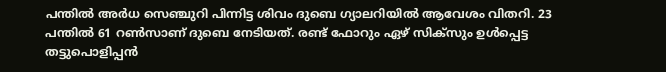പന്തിൽ അർധ സെഞ്ചുറി പിന്നിട്ട ശിവം ദുബെ ഗ്യാലറിയിൽ ആവേശം വിതറി. 23 പന്തിൽ 61 റൺസാണ് ദുബെ നേടിയത്. രണ്ട് ഫോറും ഏഴ് സിക്സും ഉൾപ്പെട്ട തട്ടുപൊളിപ്പൻ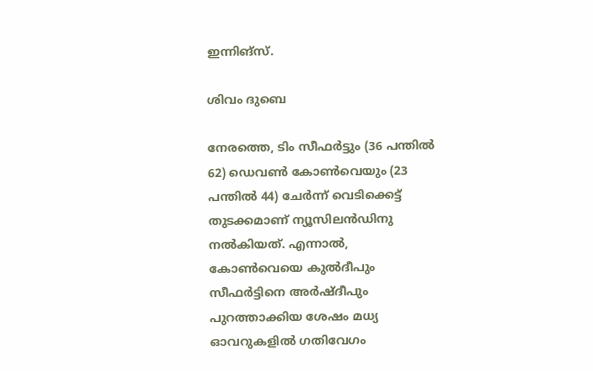ഇന്നിങ്സ്.

ശിവം ദുബെ

നേരത്തെ, ടിം സീഫർട്ടും (36 പന്തിൽ 62) ഡെവൺ കോൺവെയും (23 പന്തിൽ 44) ചേർന്ന് വെടിക്കെട്ട് തുടക്കമാണ് ന്യൂസിലൻഡിനു നൽകിയത്. എന്നാൽ, കോൺവെയെ കുൽദീപും സീഫർട്ടിനെ അർഷ്ദീപും പുറത്താക്കിയ ശേഷം മധ്യ ഓവറുകളിൽ ഗതിവേഗം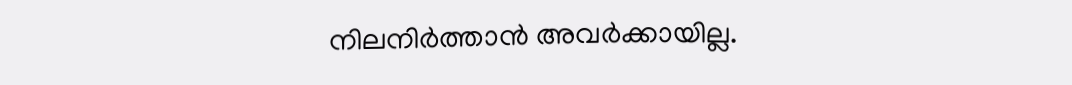നിലനിർത്താൻ അവർക്കായില്ല.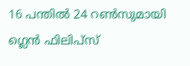16 പന്തിൽ 24 റൺസുമായി ഗ്ലെൻ ഫിലിപ്സ്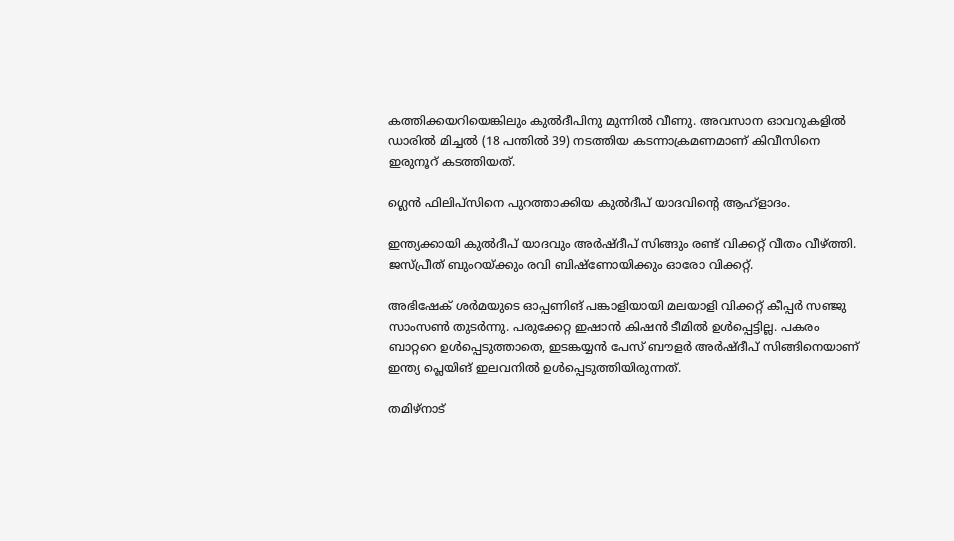കത്തിക്കയറിയെങ്കിലും കുൽദീപിനു മുന്നിൽ വീണു. അവസാന ഓവറുകളിൽ ഡാരിൽ മിച്ചൽ (18 പന്തിൽ 39) നടത്തിയ കടന്നാക്രമണമാണ് കിവീസിനെ ഇരുനൂറ് കടത്തിയത്.

ഗ്ലെൻ ഫിലിപ്സിനെ പുറത്താക്കിയ കുൽദീപ് യാദവിന്‍റെ ആഹ്ളാദം.

ഇന്ത്യക്കായി കുൽദീപ് യാദവും അർഷ്ദീപ് സിങ്ങും രണ്ട് വിക്കറ്റ് വീതം വീഴ്ത്തി. ജസ്പ്രീത് ബുംറയ്ക്കും രവി ബിഷ്ണോയിക്കും ഓരോ വിക്കറ്റ്.

അഭിഷേക് ശർമയുടെ ഓപ്പണിങ് പങ്കാളിയായി മലയാളി വിക്കറ്റ് കീപ്പർ സഞ്ജു സാംസൺ തുടർന്നു. പരുക്കേറ്റ ഇഷാൻ കിഷൻ ടീമിൽ ഉൾപ്പെട്ടില്ല. പകരം ബാറ്ററെ ഉൾപ്പെടുത്താതെ, ഇടങ്കയ്യൻ പേസ് ബൗളർ അർഷ്ദീപ് സിങ്ങിനെയാണ് ഇന്ത്യ പ്ലെയിങ് ഇലവനിൽ ഉൾപ്പെടുത്തിയിരുന്നത്.

തമിഴ്നാട്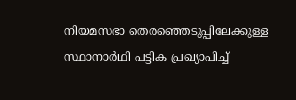നിയമസഭാ തെരഞ്ഞെടുപ്പിലേക്കുള്ള സ്ഥാനാർഥി പട്ടിക പ്രഖ‍്യാപിച്ച്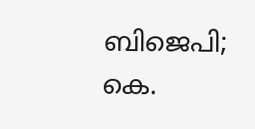ബിജെപി; കെ.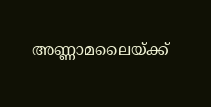അണ്ണാമലൈയ്ക്ക്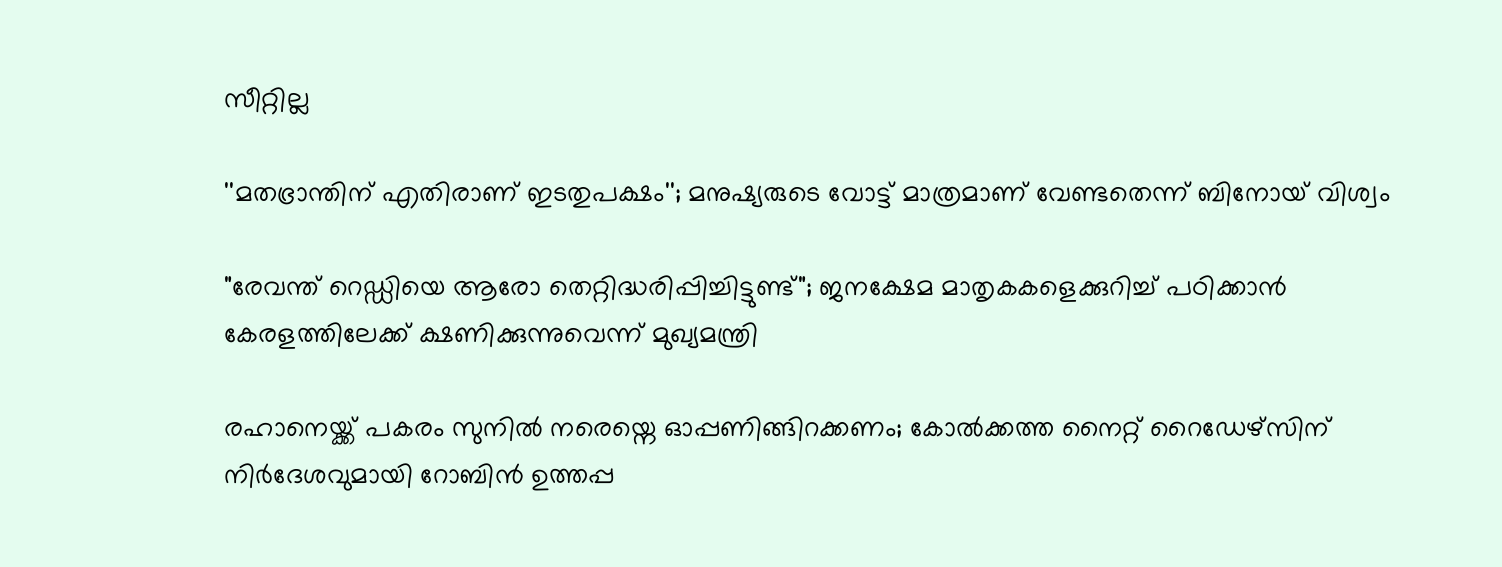സീറ്റില്ല

''മതഭ്രാന്തിന് എതിരാണ് ഇടതുപക്ഷം''; മനുഷ‍്യരുടെ വോട്ട് മാത്രമാണ് വേണ്ടതെന്ന് ബിനോയ് വിശ്വം

"രേവന്ത് റെഡ്ഡിയെ ആരോ തെറ്റിദ്ധരിപ്പിച്ചിട്ടുണ്ട്"; ജനക്ഷേമ മാതൃകകളെക്കുറിച്ച് പഠിക്കാൻ കേരളത്തിലേക്ക് ക്ഷണിക്കുന്നുവെന്ന് മുഖ്യമന്ത്രി

രഹാനെയ്ക്ക് പകരം സുനിൽ നരെയ്നെ ഓപ്പണിങ്ങിറക്കണം; കോൽക്കത്ത നൈറ്റ് റൈഡേഴ്സിന് നിർദേശവുമായി റോബിൻ ഉത്തപ്പ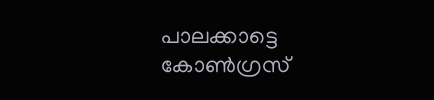പാലക്കാട്ടെ കോൺഗ്രസ്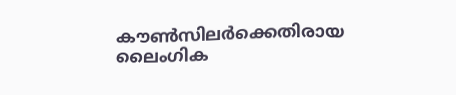കൗൺസിലർക്കെതിരായ ലൈംഗിക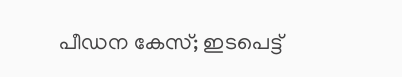പീഡന കേസ്; ഇടപെട്ട്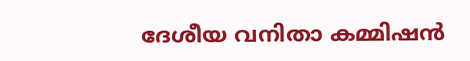ദേശീയ വനിതാ കമ്മിഷൻ